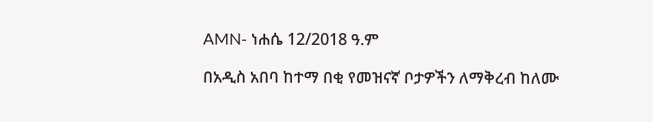AMN- ነሐሴ 12/2018 ዓ.ም

በአዲስ አበባ ከተማ በቂ የመዝናኛ ቦታዎችን ለማቅረብ ከለሙ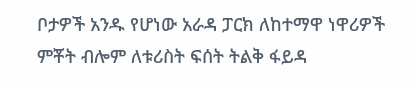ቦታዎች አንዱ የሆነው አራዳ ፓርክ ለከተማዋ ነዋሪዎች ምቾት ብሎም ለቱሪስት ፍሰት ትልቅ ፋይዳ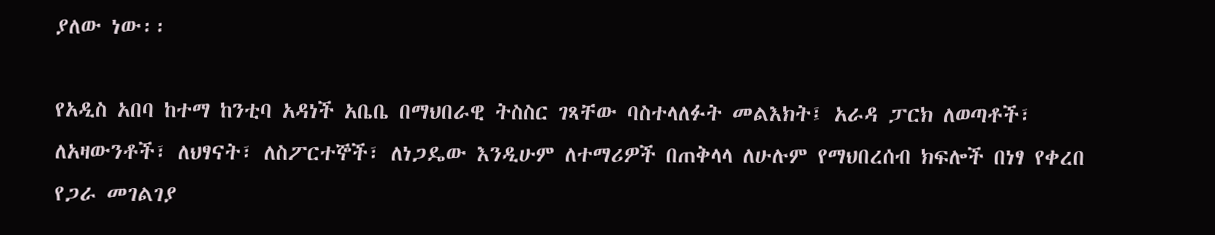ያለው ነው፡፡

የአዲስ አበባ ከተማ ከንቲባ አዳነች አቤቤ በማህበራዊ ትስስር ገጻቸው ባስተላለፉት መልእክት፤ አራዳ ፓርክ ለወጣቶች፣ ለአዛውንቶች፣ ለህፃናት፣ ለስፖርተኞች፣ ለነጋዴው እንዲሁም ለተማሪዎች በጠቅላላ ለሁሉም የማህበረሰብ ክፍሎች በነፃ የቀረበ የጋራ መገልገያ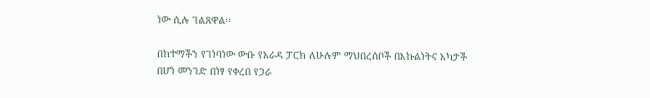ነው ሲሉ ገልጸዋል፡፡

በከተማችን የገነባነው ውቡ የአራዳ ፓርክ ለሁሉም ማህበረሰቦች በእኩልነትና አካታች በሆነ መንገድ በነፃ የቀረበ የጋራ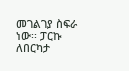መገልገያ ስፍራ ነው፡፡ ፓርኩ ለበርካታ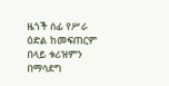ዜጎች ሰፊ የሥራ ዕድል ከመፍጠርም በላይ ቱሪዝምን በማሳደግ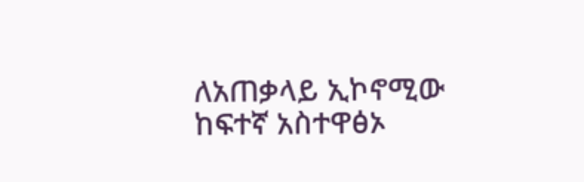ለአጠቃላይ ኢኮኖሚው ከፍተኛ አስተዋፅኦ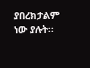ያበረክታልም ነው ያሉት፡፡